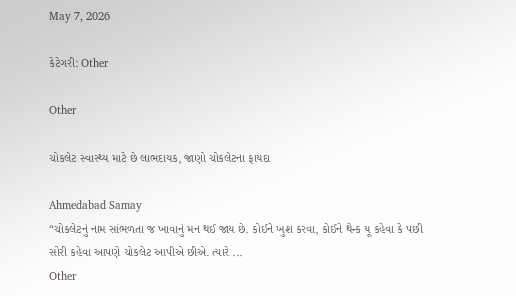May 7, 2026

કેટેગરી: Other

Other

ચોકલેટ સ્વાસ્થ્ય માટે છે લાભદાયક, જાણો ચોકલેટના ફાયદા

Ahmedabad Samay
“ચોકલેટનું નામ સાંભળતા જ ખાવાનું મન થઈ જાય છે. કોઈને ખુશ કરવા, કોઈને થેન્ક યૂ કહેવા કે પછી સોરી કહેવા આપણે ચોકલેટ આપીએ છીએ. ત્યારે ...
Other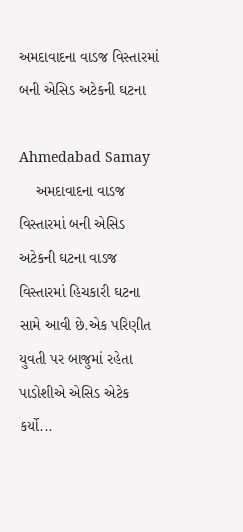અમદાવાદના વાડજ વિસ્તારમાં બની એસિડ અટેકની ઘટના

Ahmedabad Samay
    અમદાવાદના વાડજ વિસ્તારમાં બની એસિડ અટેકની ઘટના વાડજ વિસ્તારમાં હિચકારી ઘટના સામે આવી છે.એક પરિણીત યુવતી પર બાજુમાં રહેતા પાડોશીએ એસિડ એટેક કર્યો...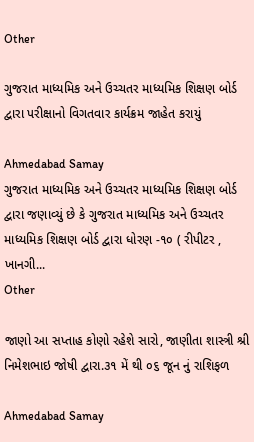Other

ગુજરાત માધ્યમિક અને ઉચ્ચતર માધ્યમિક શિક્ષણ બોર્ડ દ્વારા પરીક્ષાનો વિગતવાર કાર્યક્રમ જાહેત કરાયું

Ahmedabad Samay
ગુજરાત માધ્યમિક અને ઉચ્ચતર માધ્યમિક શિક્ષણ બોર્ડ દ્વારા જણાવ્યું છે કે ગુજરાત માધ્યમિક અને ઉચ્ચતર માધ્યમિક શિક્ષણ બોર્ડ દ્વારા ધોરણ -૧૦ ( રીપીટર , ખાનગી...
Other

જાણો આ સપ્તાહ કોણો રહેશે સારો, જાણીતા શાસ્ત્રી શ્રી નિમેશભાઇ જોષી દ્વારા.૩૧ મેં થી ૦૬ જૂન નું રાશિફળ

Ahmedabad Samay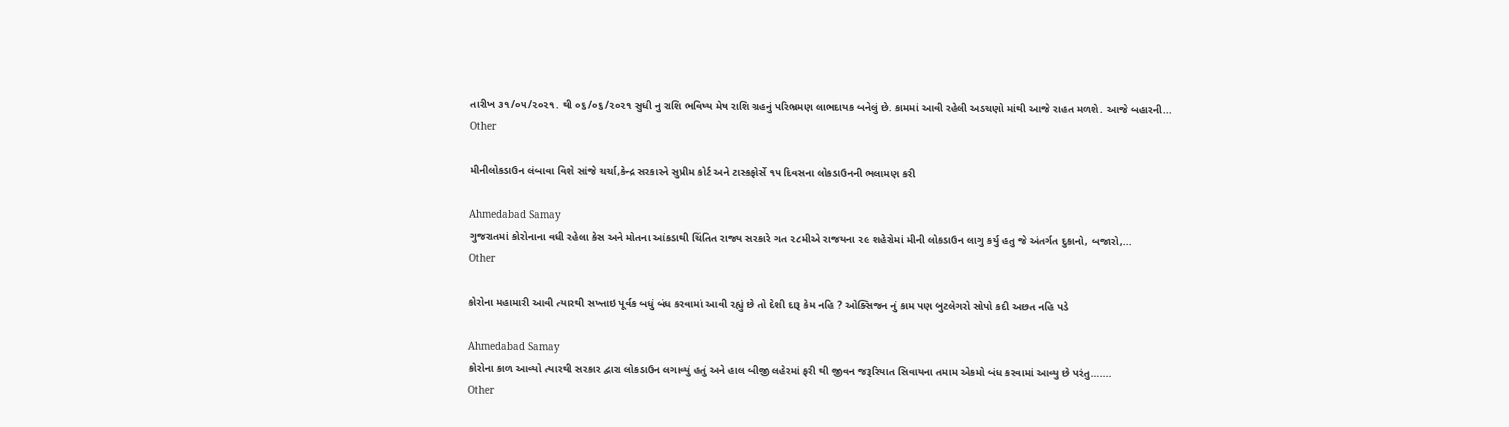તારીખ ૩૧/૦૫/૨૦૨૧. થી ૦૬/૦૬/૨૦૨૧ સુધી નુ રાશિ ભવિષ્ય મેષ રાશિ ગ્રહનું પરિભ્રમણ લાભદાયક બનેલું છે. કામમાં આવી રહેલી અડચણો માંથી આજે રાહત મળશે. આજે બહારની...
Other

મીનીલોકડાઉન લંબાવા વિશે સાંજે ચર્ચા,કેન્દ્ર સરકારને સુપ્રીમ કોર્ટ અને ટાસ્કફોર્સે ૧૫ દિવસના લોકડાઉનની ભલામણ કરી

Ahmedabad Samay
ગુજરાતમાં કોરોનાના વધી રહેલા કેસ અને મોતના આંકડાથી ચિંતિત રાજ્ય સરકારે ગત ૨૮મીએ રાજયના ૨૯ શહેરોમાં મીની લોકડાઉન લાગુ કર્યુ હતુ જે અંતર્ગત દુકાનો, બજારો,...
Other

કોરોના મહામારી આવી ત્યારથી સખ્તાઇ પૂર્વક બધું બંધ કરવામાં આવી રહ્યું છે તો દેશી દારૂ કેમ નહિ ? ઓક્સિજન નું કામ પણ બુટલેગરો સોપો કદી અછત નહિ પડે

Ahmedabad Samay
કોરોના કાળ આવ્યો ત્યારથી સરકાર દ્વારા લોકડાઉન લગાવ્યું હતું અને હાલ બીજી લહેરમાં ફરી થી જીવન જરૂરિયાત સિવાયના તમામ એકમો બંધ કરવામાં આવ્યુ છે પરંતુ…....
Other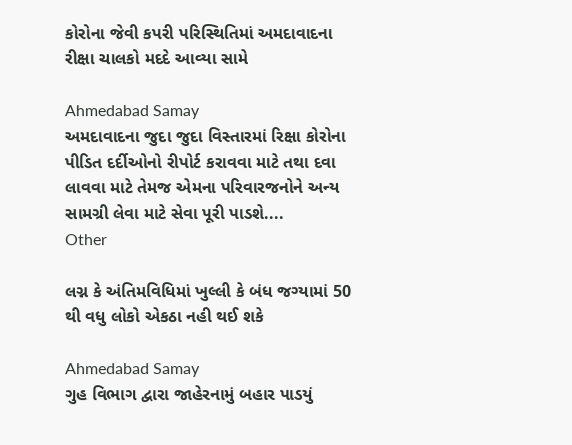કોરોના જેવી કપરી પરિસ્થિતિમાં અમદાવાદના રીક્ષા ચાલકો મદદે આવ્યા સામે

Ahmedabad Samay
અમદાવાદના જુદા જુદા વિસ્તારમાં રિક્ષા કોરોના પીડિત દર્દીઓનો રીપોર્ટ કરાવવા માટે તથા દવા લાવવા માટે તેમજ એમના પરિવારજનોને અન્ય સામગ્રી લેવા માટે સેવા પૂરી પાડશે....
Other

લગ્ન કે અંતિમવિધિમાં ખુલ્લી કે બંધ જગ્યામાં 50 થી વધુ લોકો એકઠા નહી થઈ શકે

Ahmedabad Samay
ગુહ વિભાગ દ્વારા જાહેરનામું બહાર પાડયું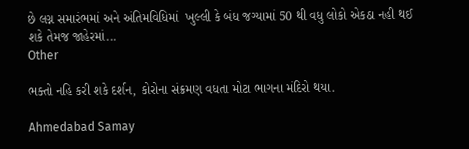છે લગ્ન સમારંભમાં અને અંતિમવિધિમાં  ખુલ્લી કે બંધ જગ્યામાં 50 થી વધુ લોકો એકઠા નહી થઈ શકે તેમજ જાહેરમાં...
Other

ભક્તો નહિ કરી શકે દર્શન, કોરોના સંક્રમણ વધતા મોટા ભાગના મંદિરો થયા.

Ahmedabad Samay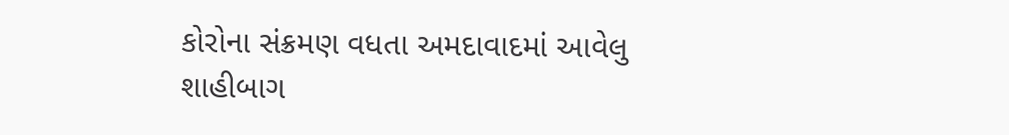કોરોના સંક્રમણ વધતા અમદાવાદમાં આવેલુ શાહીબાગ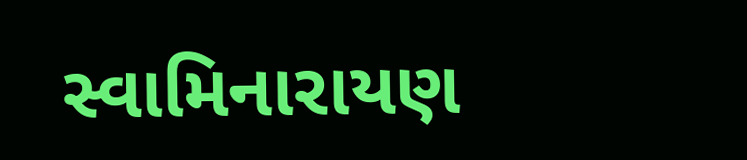સ્વામિનારાયણ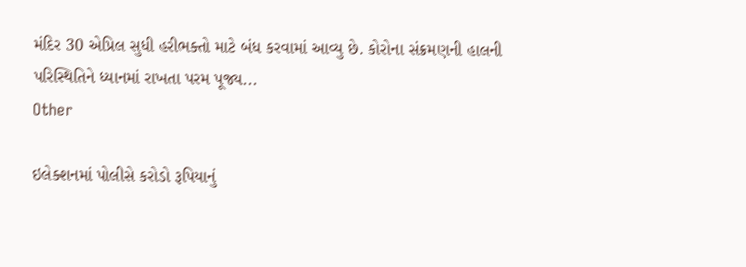મંદિર 30 એપ્રિલ સુધી હરીભક્તો માટે બંધ કરવામાં આવ્યુ છે. કોરોના સંક્રમણની હાલની પરિસ્થિતિને ધ્યાનમાં રાખતા પરમ પૂજ્ય...
Other

ઇલેક્શનમાં પોલીસે કરોડો રૂપિયાનું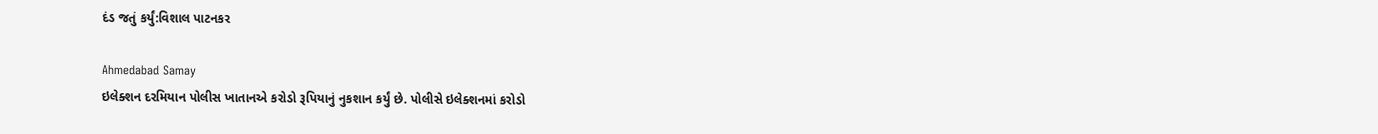દંડ જતું કર્યું:વિશાલ પાટનકર

Ahmedabad Samay
ઇલેક્શન દરમિયાન પોલીસ ખાતાનએ કરોડો રૂપિયાનું નુકશાન કર્યું છે. પોલીસે ઇલેક્શનમાં કરોડો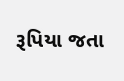રૂપિયા જતા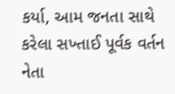કર્યા, આમ જનતા સાથે કરેલા સખ્તાઈ પૂર્વક વર્તન નેતા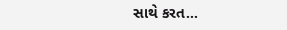સાથે કરત...